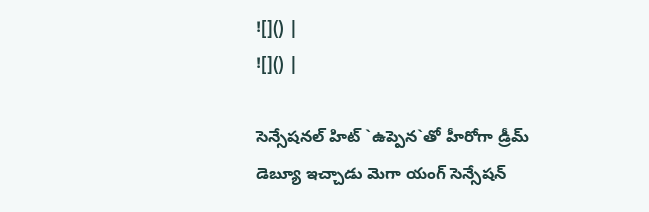![]() |
![]() |

సెన్సేషనల్ హిట్ `ఉప్పెన`తో హీరోగా డ్రీమ్ డెబ్యూ ఇచ్చాడు మెగా యంగ్ సెన్సేషన్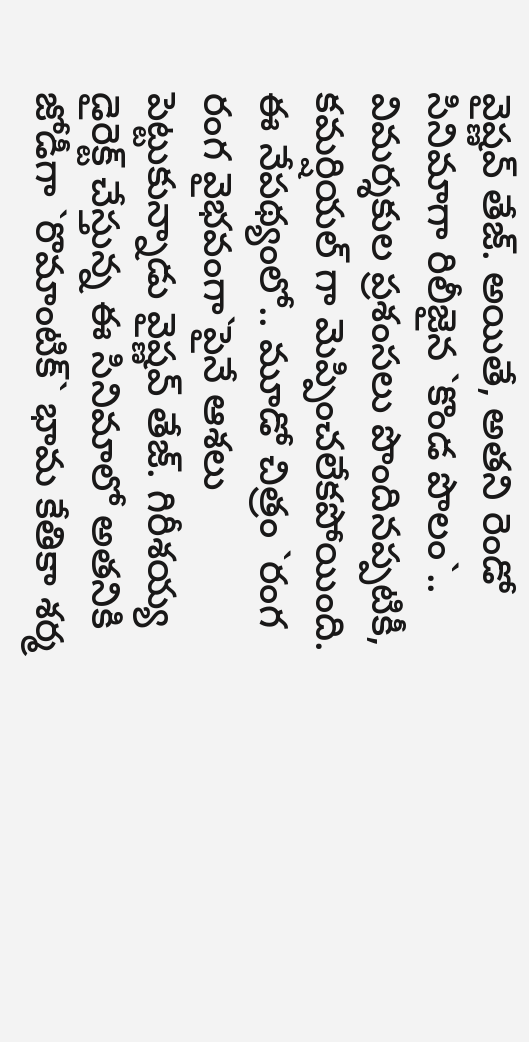వైష్ణవ్ తేజ్. అయితే, అతని రెండో సినిమాగా రిలీజైన `కొండ పొలం`.. విమర్శకుల ప్రశంసలు పొందినప్పటికీ, కమర్షియల్ గా మెప్పించలేకపోయింది. ఈ నేపథ్యంలో.. మూడో చిత్రం `రంగ రంగ వైభవంగా`పైనే ఆశలు పెట్టుకున్నాడు వైష్ణవ్ తేజ్. గిరీశయ్య డైరెక్ట్ చేస్తున్న ఈ సినిమాలో అతనికి జోడీగా `రొమాంటిక్` భామ కేతికా శర్మ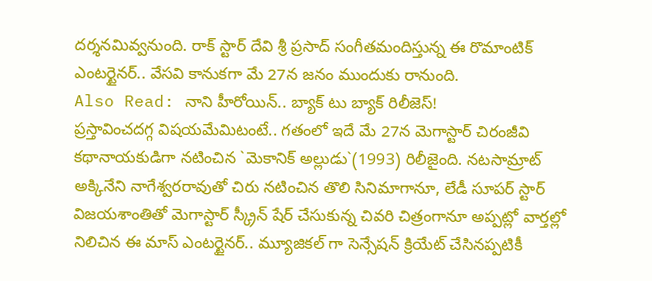దర్శనమివ్వనుంది. రాక్ స్టార్ దేవి శ్రీ ప్రసాద్ సంగీతమందిస్తున్న ఈ రొమాంటిక్ ఎంటర్టైనర్.. వేసవి కానుకగా మే 27న జనం ముందుకు రానుంది.
Also Read: నాని హీరోయిన్.. బ్యాక్ టు బ్యాక్ రిలీజెస్!
ప్రస్తావించదగ్గ విషయమేమిటంటే.. గతంలో ఇదే మే 27న మెగాస్టార్ చిరంజీవి కథానాయకుడిగా నటించిన `మెకానిక్ అల్లుడు`(1993) రిలీజైంది. నటసామ్రాట్ అక్కినేని నాగేశ్వరరావుతో చిరు నటించిన తొలి సినిమాగానూ, లేడీ సూపర్ స్టార్ విజయశాంతితో మెగాస్టార్ స్క్రీన్ షేర్ చేసుకున్న చివరి చిత్రంగానూ అప్పట్లో వార్తల్లో నిలిచిన ఈ మాస్ ఎంటర్టైనర్.. మ్యూజికల్ గా సెన్సేషన్ క్రియేట్ చేసినప్పటికీ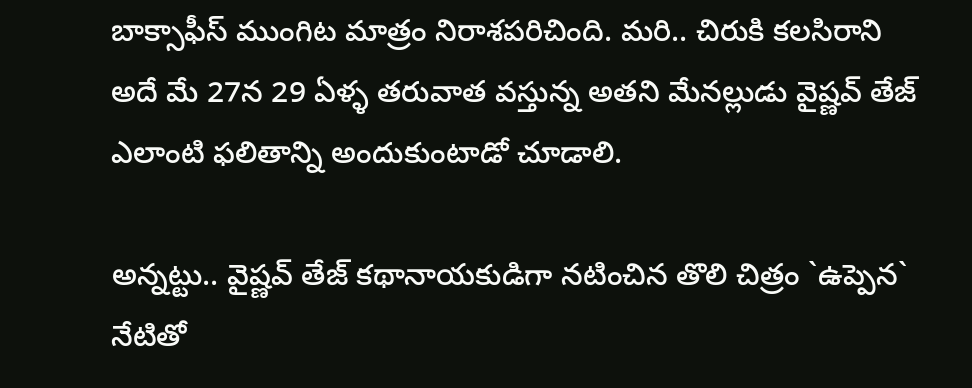బాక్సాఫీస్ ముంగిట మాత్రం నిరాశపరిచింది. మరి.. చిరుకి కలసిరాని అదే మే 27న 29 ఏళ్ళ తరువాత వస్తున్న అతని మేనల్లుడు వైష్ణవ్ తేజ్ ఎలాంటి ఫలితాన్ని అందుకుంటాడో చూడాలి.

అన్నట్టు.. వైష్ణవ్ తేజ్ కథానాయకుడిగా నటించిన తొలి చిత్రం `ఉప్పెన` నేటితో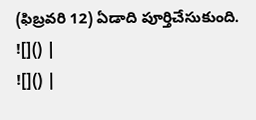(ఫిబ్రవరి 12) ఏడాది పూర్తిచేసుకుంది.
![]() |
![]() |